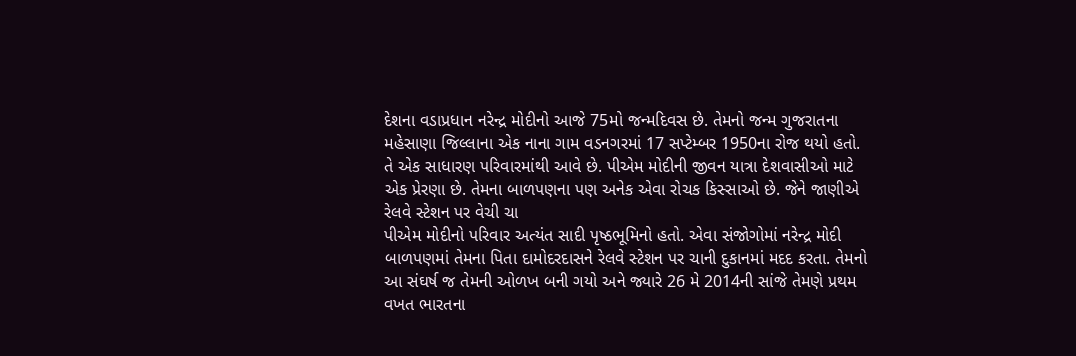દેશના વડાપ્રધાન નરેન્દ્ર મોદીનો આજે 75મો જન્મદિવસ છે. તેમનો જન્મ ગુજરાતના મહેસાણા જિલ્લાના એક નાના ગામ વડનગરમાં 17 સપ્ટેમ્બર 1950ના રોજ થયો હતો. તે એક સાધારણ પરિવારમાંથી આવે છે. પીએમ મોદીની જીવન યાત્રા દેશવાસીઓ માટે એક પ્રેરણા છે. તેમના બાળપણના પણ અનેક એવા રોચક કિસ્સાઓ છે. જેને જાણીએ
રેલવે સ્ટેશન પર વેચી ચા
પીએમ મોદીનો પરિવાર અત્યંત સાદી પૃષ્ઠભૂમિનો હતો. એવા સંજોગોમાં નરેન્દ્ર મોદી બાળપણમાં તેમના પિતા દામોદરદાસને રેલવે સ્ટેશન પર ચાની દુકાનમાં મદદ કરતા. તેમનો આ સંઘર્ષ જ તેમની ઓળખ બની ગયો અને જ્યારે 26 મે 2014ની સાંજે તેમણે પ્રથમ વખત ભારતના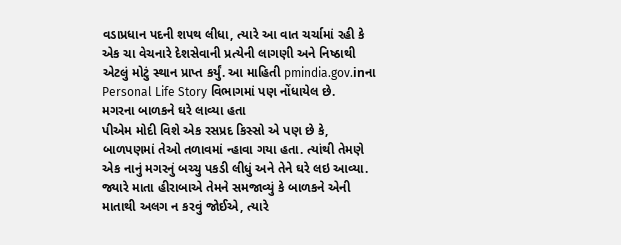વડાપ્રધાન પદની શપથ લીધા, ત્યારે આ વાત ચર્ચામાં રહી કે એક ચા વેચનારે દેશસેવાની પ્રત્યેની લાગણી અને નિષ્ઠાથી એટલું મોટું સ્થાન પ્રાપ્ત કર્યું. આ માહિતી pmindia.gov.inના Personal Life Story વિભાગમાં પણ નોંધાયેલ છે.
મગરના બાળકને ઘરે લાવ્યા હતા
પીએમ મોદી વિશે એક રસપ્રદ કિસ્સો એ પણ છે કે, બાળપણમાં તેઓ તળાવમાં ન્હાવા ગયા હતા. ત્યાંથી તેમણે એક નાનું મગરનું બચ્ચુ પકડી લીધું અને તેને ઘરે લઇ આવ્યા. જ્યારે માતા હીરાબાએ તેમને સમજાવ્યું કે બાળકને એની માતાથી અલગ ન કરવું જોઈએ, ત્યારે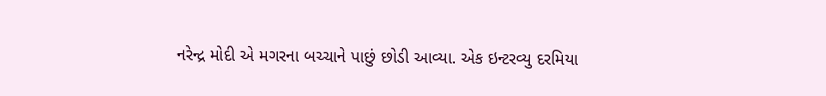નરેન્દ્ર મોદી એ મગરના બચ્ચાને પાછું છોડી આવ્યા. એક ઇન્ટરવ્યુ દરમિયા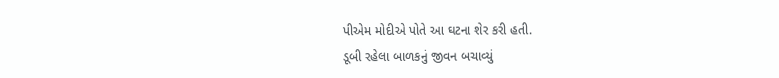પીએમ મોદીએ પોતે આ ઘટના શેર કરી હતી.
ડૂબી રહેલા બાળકનું જીવન બચાવ્યું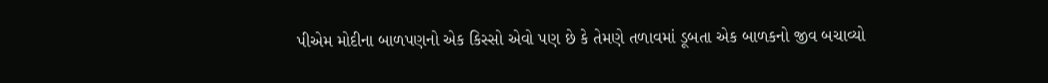પીએમ મોદીના બાળપણનો એક કિસ્સો એવો પણ છે કે તેમણે તળાવમાં ડૂબતા એક બાળકનો જીવ બચાવ્યો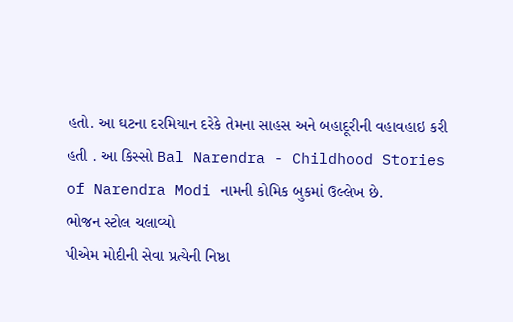હતો. આ ઘટના દરમિયાન દરેકે તેમના સાહસ અને બહાદૂરીની વહાવહાઇ કરી હતી . આ કિસ્સો Bal Narendra - Childhood Stories of Narendra Modi નામની કોમિક બુકમાં ઉલ્લેખ છે.
ભોજન સ્ટોલ ચલાવ્યો
પીએમ મોદીની સેવા પ્રત્યેની નિષ્ઠા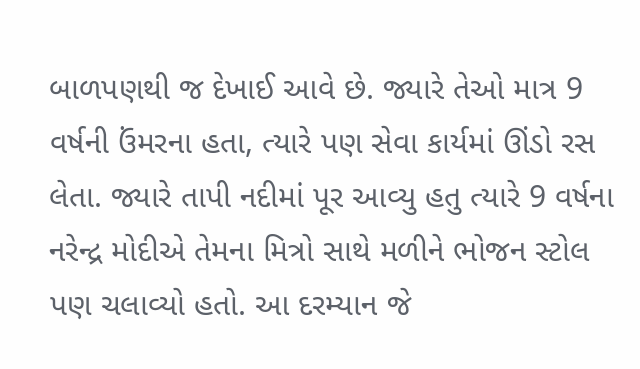બાળપણથી જ દેખાઈ આવે છે. જ્યારે તેઓ માત્ર 9 વર્ષની ઉંમરના હતા, ત્યારે પણ સેવા કાર્યમાં ઊંડો રસ લેતા. જ્યારે તાપી નદીમાં પૂર આવ્યુ હતુ ત્યારે 9 વર્ષના નરેન્દ્ર મોદીએ તેમના મિત્રો સાથે મળીને ભોજન સ્ટોલ પણ ચલાવ્યો હતો. આ દરમ્યાન જે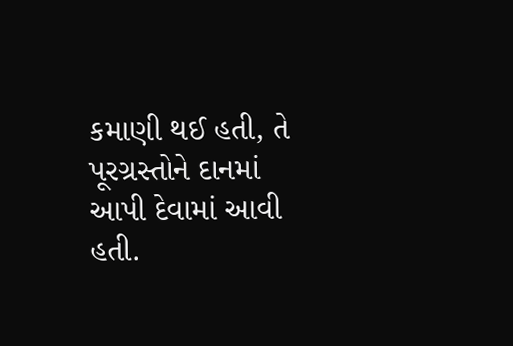કમાણી થઈ હતી, તે પૂરગ્રસ્તોને દાનમાં આપી દેવામાં આવી હતી.